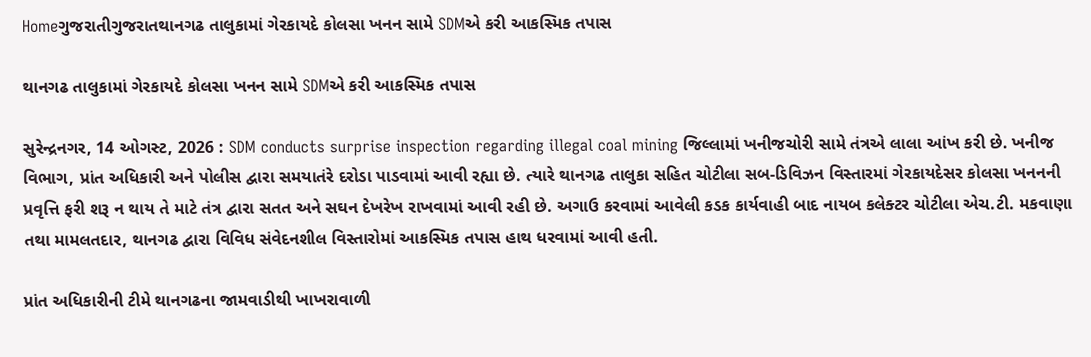Homeગુજરાતીગુજરાતથાનગઢ તાલુકામાં ગેરકાયદે કોલસા ખનન સામે SDMએ કરી આકસ્મિક તપાસ

થાનગઢ તાલુકામાં ગેરકાયદે કોલસા ખનન સામે SDMએ કરી આકસ્મિક તપાસ

સુરેન્દ્રનગર, 14 ઓગસ્ટ, 2026 : SDM conducts surprise inspection regarding illegal coal mining જિલ્લામાં ખનીજચોરી સામે તંત્રએ લાલા આંખ કરી છે. ખનીજ વિભાગ, પ્રાંત અધિકારી અને પોલીસ દ્વારા સમયાતંરે દરોડા પાડવામાં આવી રહ્યા છે. ત્યારે થાનગઢ તાલુકા સહિત ચોટીલા સબ-ડિવિઝન વિસ્તારમાં ગેરકાયદેસર કોલસા ખનનની પ્રવૃત્તિ ફરી શરૂ ન થાય તે માટે તંત્ર દ્વારા સતત અને સઘન દેખરેખ રાખવામાં આવી રહી છે. અગાઉ કરવામાં આવેલી કડક કાર્યવાહી બાદ નાયબ કલેક્ટર ચોટીલા એચ.ટી. મકવાણા તથા મામલતદાર, થાનગઢ દ્વારા વિવિધ સંવેદનશીલ વિસ્તારોમાં આકસ્મિક તપાસ હાથ ધરવામાં આવી હતી.

પ્રાંત અધિકારીની ટીમે થાનગઢના જામવાડીથી ખાખરાવાળી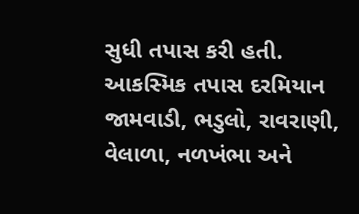સુધી તપાસ કરી હતી. આકસ્મિક તપાસ દરમિયાન જામવાડી, ભડુલો, રાવરાણી, વેલાળા, નળખંભા અને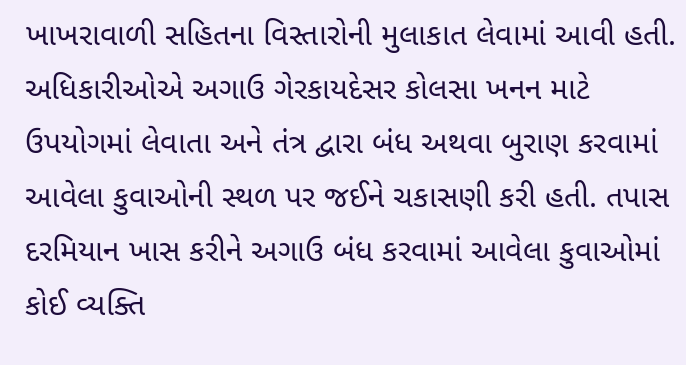ખાખરાવાળી સહિતના વિસ્તારોની મુલાકાત લેવામાં આવી હતી. અધિકારીઓએ અગાઉ ગેરકાયદેસર કોલસા ખનન માટે ઉપયોગમાં લેવાતા અને તંત્ર દ્વારા બંધ અથવા બુરાણ કરવામાં આવેલા કુવાઓની સ્થળ પર જઈને ચકાસણી કરી હતી. તપાસ દરમિયાન ખાસ કરીને અગાઉ બંધ કરવામાં આવેલા કુવાઓમાં કોઈ વ્યક્તિ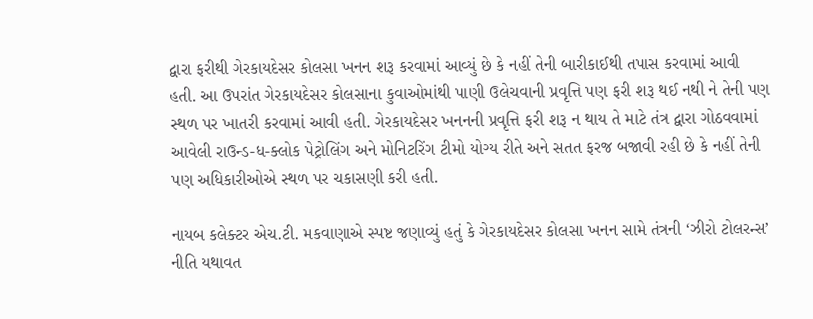દ્વારા ફરીથી ગેરકાયદેસર કોલસા ખનન શરૂ કરવામાં આવ્યું છે કે નહીં તેની બારીકાઈથી તપાસ કરવામાં આવી હતી. આ ઉપરાંત ગેરકાયદેસર કોલસાના કુવાઓમાંથી પાણી ઉલેચવાની પ્રવૃત્તિ પણ ફરી શરૂ થઈ નથી ને તેની પણ સ્થળ પર ખાતરી કરવામાં આવી હતી. ગેરકાયદેસર ખનનની પ્રવૃત્તિ ફરી શરૂ ન થાય તે માટે તંત્ર દ્વારા ગોઠવવામાં આવેલી રાઉન્ડ-ધ-ક્લોક પેટ્રોલિંગ અને મોનિટરિંગ ટીમો યોગ્ય રીતે અને સતત ફરજ બજાવી રહી છે કે નહીં તેની પણ અધિકારીઓએ સ્થળ પર ચકાસણી કરી હતી.

નાયબ કલેક્ટર એચ.ટી. મકવાણાએ સ્પષ્ટ જણાવ્યું હતું કે ગેરકાયદેસર કોલસા ખનન સામે તંત્રની ‘ઝીરો ટોલરન્સ’ નીતિ યથાવત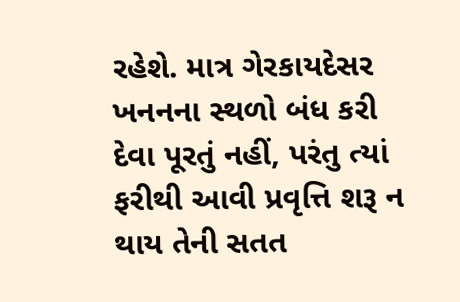રહેશે. માત્ર ગેરકાયદેસર ખનનના સ્થળો બંધ કરી દેવા પૂરતું નહીં, પરંતુ ત્યાં ફરીથી આવી પ્રવૃત્તિ શરૂ ન થાય તેની સતત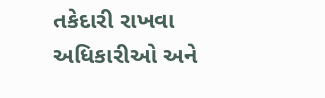તકેદારી રાખવા અધિકારીઓ અને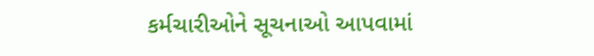કર્મચારીઓને સૂચનાઓ આપવામાં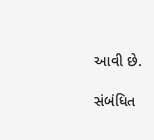આવી છે.

સંબંધિત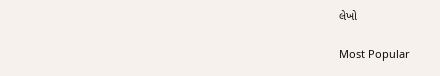લેખો

Most Popular